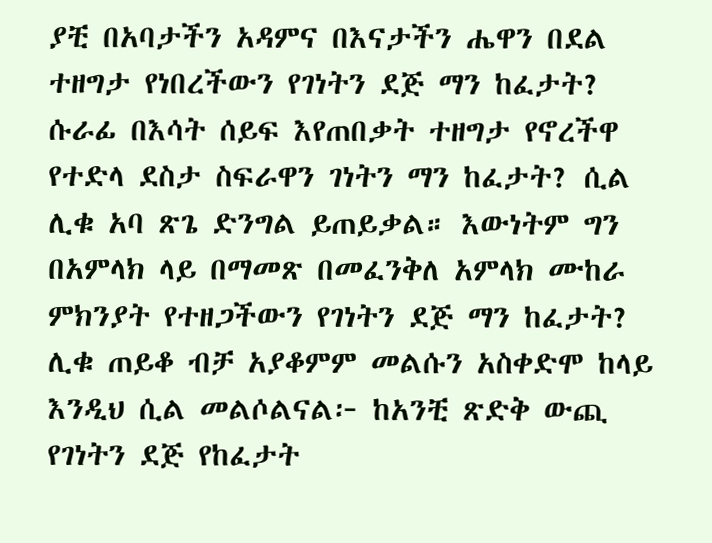ያቺ በአባታችን አዳምና በእናታችን ሔዋን በደል ተዘግታ የነበረችውን የገነትን ደጅ ማን ከፈታት? ሱራፊ በእሳት ሰይፍ እየጠበቃት ተዘግታ የኖረችዋ የተድላ ደስታ ስፍራዋን ገነትን ማን ከፈታት? ሲል ሊቁ አባ ጽጌ ድንግል ይጠይቃል። እውነትም ግን በአምላክ ላይ በማመጽ በመፈንቅለ አምላክ ሙከራ ምክንያት የተዘጋችውን የገነትን ደጅ ማን ከፈታት? ሊቁ ጠይቆ ብቻ አያቆምም መልሱን አስቀድሞ ከላይ እንዲህ ሲል መልሶልናል፦ ከአንቺ ጽድቅ ውጪ የገነትን ደጅ የከፈታት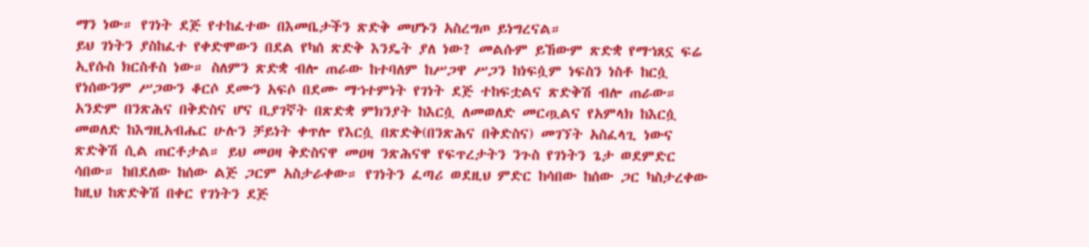ማን ነው። የገነት ደጅ የተከፈተው በእመቤታችን ጽድቅ መሆኑን አስረግጦ ይነግረናል።
ይህ ገነትን ያስከፈተ የቀድሞውን በደል የካሰ ጽድቅ እንዴት ያለ ነው? መልሱም ይኸውም ጽድቋ የማኀጸኗ ፍሬ ኢየሱስ ክርስቶስ ነው። ስለምን ጽድቋ ብሎ ጠራው ከተባለም ከሥጋዋ ሥጋን ከነፍሷም ነፍስን ነስቶ ከርሷ የነሰውንም ሥጋውን ቆርሶ ደሙን አፍሶ በደሙ ማኀተምነት የገነት ደጅ ተከፍቷልና ጽድቅሽ ብሎ ጠራው። አንድም በንጽሕና በቅድስና ሆና ቢያገኛት በጽድቋ ምክንያት ከእርሷ ለመወለድ መርጧልና የአምላክ ከእርሷ መወለድ ከእግዚአብሔር ሁሉን ቻይነት ቀጥሎ የእርሷ በጽድቅ(በንጽሕና በቅድስና) መገኘት አስፈላጊ ነውና ጽድቅሽ ሲል ጠርቶታል። ይህ መዐዛ ቅድስናዋ መዐዛ ንጽሕናዋ የፍጥረታትን ንጉስ የገነትን ጌታ ወደምድር ሳበው። ከበደለው ከሰው ልጅ ጋርም አስታራቀው። የገነትን ፈጣሪ ወደዚህ ምድር ከሳበው ከሰው ጋር ካስታረቀው ከዚህ ከጽድቅሽ በቀር የገነትን ደጅ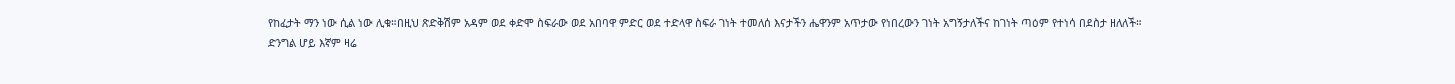የከፈታት ማን ነው ሲል ነው ሊቁ።በዚህ ጽድቅሽም አዳም ወደ ቀድሞ ስፍራው ወደ አበባዋ ምድር ወደ ተድላዋ ስፍራ ገነት ተመለሰ እናታችን ሔዋንም አጥታው የነበረውን ገነት አግኝታለችና ከገነት ጣዕም የተነሳ በደስታ ዘለለች።
ድንግል ሆይ እኛም ዛሬ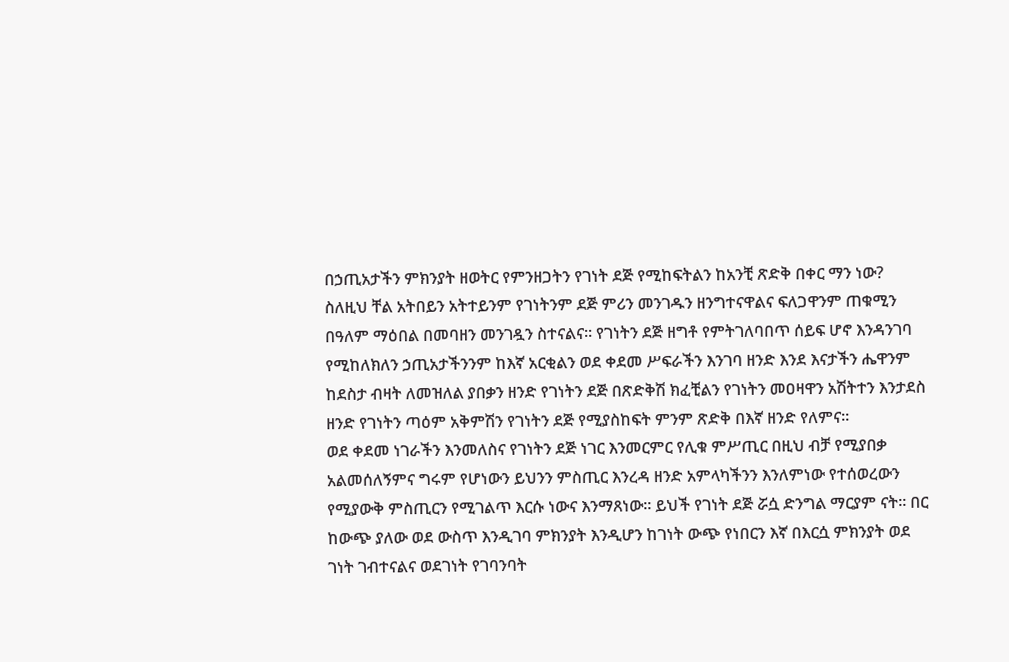በኃጢአታችን ምክንያት ዘወትር የምንዘጋትን የገነት ደጅ የሚከፍትልን ከአንቺ ጽድቅ በቀር ማን ነው? ስለዚህ ቸል አትበይን አትተይንም የገነትንም ደጅ ምሪን መንገዱን ዘንግተናዋልና ፍለጋዋንም ጠቁሚን በዓለም ማዕበል በመባዘን መንገዷን ስተናልና። የገነትን ደጅ ዘግቶ የምትገለባበጥ ሰይፍ ሆኖ እንዳንገባ የሚከለክለን ኃጢአታችንንም ከእኛ አርቂልን ወደ ቀደመ ሥፍራችን እንገባ ዘንድ እንደ እናታችን ሔዋንም ከደስታ ብዛት ለመዝለል ያበቃን ዘንድ የገነትን ደጅ በጽድቅሽ ክፈቺልን የገነትን መዐዛዋን አሽትተን እንታደስ ዘንድ የገነትን ጣዕም አቅምሽን የገነትን ደጅ የሚያስከፍት ምንም ጽድቅ በእኛ ዘንድ የለምና።
ወደ ቀደመ ነገራችን እንመለስና የገነትን ደጅ ነገር እንመርምር የሊቁ ምሥጢር በዚህ ብቻ የሚያበቃ አልመሰለኝምና ግሩም የሆነውን ይህንን ምስጢር እንረዳ ዘንድ አምላካችንን እንለምነው የተሰወረውን የሚያውቅ ምስጢርን የሚገልጥ እርሱ ነውና እንማጸነው። ይህች የገነት ደጅ ሯሷ ድንግል ማርያም ናት። በር ከውጭ ያለው ወደ ውስጥ እንዲገባ ምክንያት እንዲሆን ከገነት ውጭ የነበርን እኛ በእርሷ ምክንያት ወደ ገነት ገብተናልና ወደገነት የገባንባት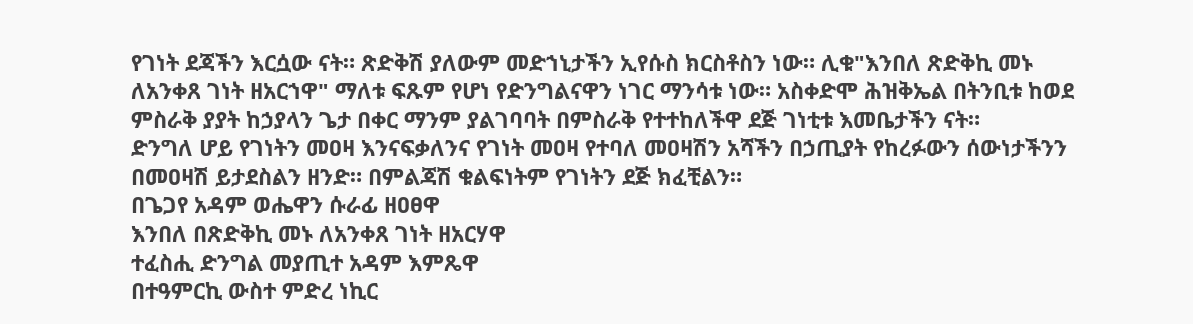የገነት ደጃችን እርሷው ናት። ጽድቅሽ ያለውም መድኀኒታችን ኢየሱስ ክርስቶስን ነው። ሊቁ"እንበለ ጽድቅኪ መኑ ለአንቀጸ ገነት ዘአርኀዋ" ማለቱ ፍጹም የሆነ የድንግልናዋን ነገር ማንሳቱ ነው። አስቀድሞ ሕዝቅኤል በትንቢቱ ከወደ ምስራቅ ያያት ከኃያላን ጌታ በቀር ማንም ያልገባባት በምስራቅ የተተከለችዋ ደጅ ገነቲቱ እመቤታችን ናት።
ድንግለ ሆይ የገነትን መዐዛ እንናፍቃለንና የገነት መዐዛ የተባለ መዐዛሽን አሻችን በኃጢያት የከረፉውን ሰውነታችንን በመዐዛሽ ይታደስልን ዘንድ። በምልጃሽ ቁልፍነትም የገነትን ደጅ ክፈቺልን።
በጌጋየ አዳም ወሔዋን ሱራፊ ዘዐፀዋ
እንበለ በጽድቅኪ መኑ ለአንቀጸ ገነት ዘአርሃዋ
ተፈስሒ ድንግል መያጢተ አዳም እምጼዋ
በተዓምርኪ ውስተ ምድረ ነኪር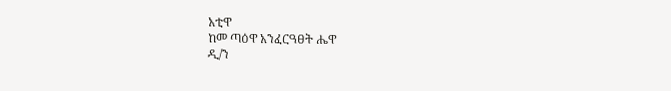አቲዋ
ከመ ጣዕዋ አንፈርዓፀት ሔዋ
ዲ/ን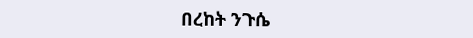በረከት ንጉሴ